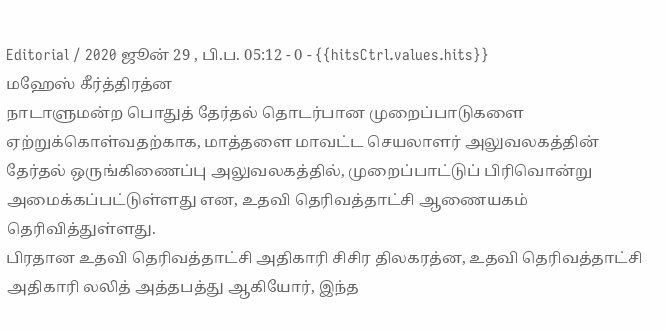Editorial / 2020 ஜூன் 29 , பி.ப. 05:12 - 0 - {{hitsCtrl.values.hits}}
மஹேஸ் கீர்த்திரத்ன
நாடாளுமன்ற பொதுத் தேர்தல் தொடர்பான முறைப்பாடுகளை ஏற்றுக்கொள்வதற்காக, மாத்தளை மாவட்ட செயலாளர் அலுவலகத்தின் தேர்தல் ஒருங்கிணைப்பு அலுவலகத்தில், முறைப்பாட்டுப் பிரிவொன்று அமைக்கப்பட்டுள்ளது என, உதவி தெரிவத்தாட்சி ஆணையகம் தெரிவித்துள்ளது.
பிரதான உதவி தெரிவத்தாட்சி அதிகாரி சிசிர திலகரத்ன, உதவி தெரிவத்தாட்சி அதிகாரி லலித் அத்தபத்து ஆகியோர், இந்த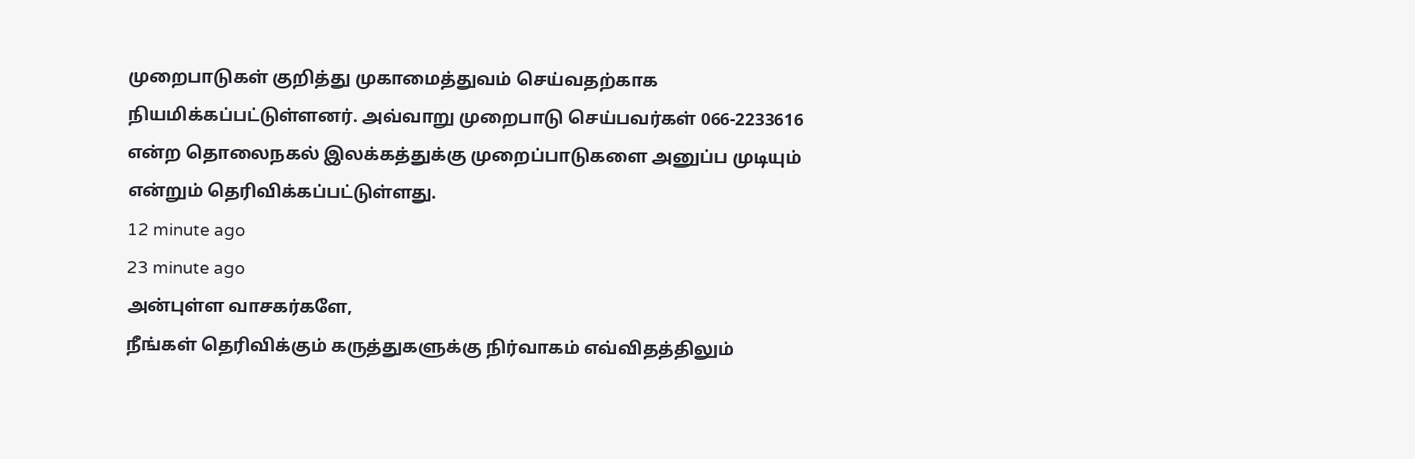முறைபாடுகள் குறித்து முகாமைத்துவம் செய்வதற்காக நியமிக்கப்பட்டுள்ளனர். அவ்வாறு முறைபாடு செய்பவர்கள் 066-2233616 என்ற தொலைநகல் இலக்கத்துக்கு முறைப்பாடுகளை அனுப்ப முடியும் என்றும் தெரிவிக்கப்பட்டுள்ளது.
12 minute ago
23 minute ago
அன்புள்ள வாசகர்களே,
நீங்கள் தெரிவிக்கும் கருத்துகளுக்கு நிர்வாகம் எவ்விதத்திலும்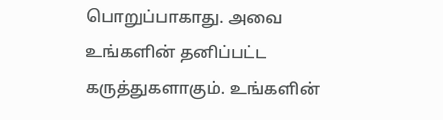பொறுப்பாகாது. அவை உங்களின் தனிப்பட்ட கருத்துகளாகும். உங்களின்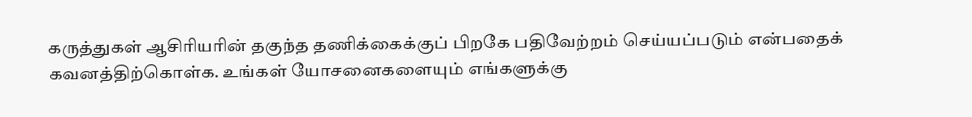கருத்துகள் ஆசிரியரின் தகுந்த தணிக்கைக்குப் பிறகே பதிவேற்றம் செய்யப்படும் என்பதைக் கவனத்திற்கொள்க. உங்கள் யோசனைகளையும் எங்களுக்கு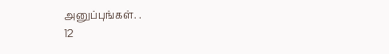அனுப்புங்கள். .
12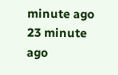minute ago
23 minute ago